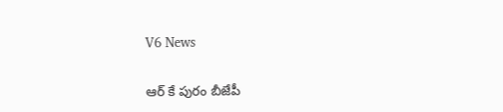V6 News

ఆర్ కే పురం బీజేపీ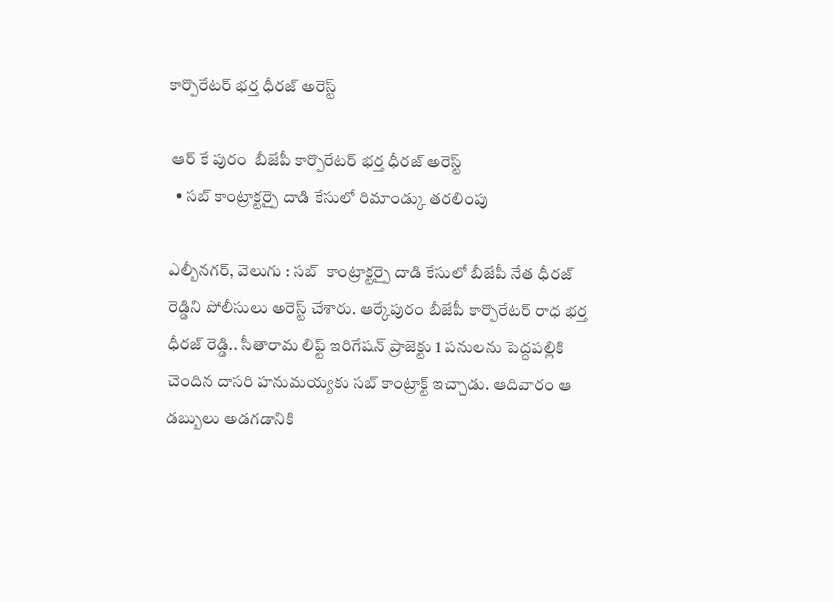కార్పొరేటర్ భర్త ధీరజ్ అరెస్ట్

 ఆర్ కే పురం  బీజేపీ కార్పొరేటర్ భర్త ధీరజ్ అరెస్ట్
  • సబ్ కాంట్రాక్టర్పై దాడి కేసులో రిమాండ్కు తరలింపు

ఎల్బీనగర్, వెలుగు : సబ్  కాంట్రాక్టర్పై దాడి కేసులో బీజేపీ నేత ధీరజ్ రెడ్డిని పోలీసులు అరెస్ట్ చేశారు. ఆర్కేపురం బీజేపీ కార్పొరేటర్ రాధ భర్త ధీరజ్ రెడ్డి.. సీతారామ లిఫ్ట్ ఇరిగేషన్ ప్రాజెక్టు 1 పనులను పెద్దపల్లికి చెందిన దాసరి హనుమయ్యకు సబ్ కాంట్రాక్ట్ ఇచ్చాడు. ఆదివారం ఆ డబ్బులు అడగడానికి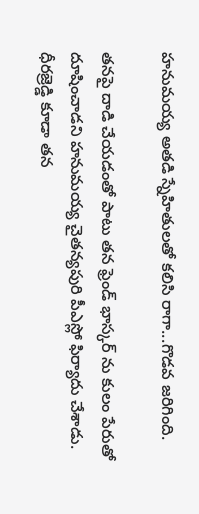హనుమయ్య అతడి స్నేహితులతో కలిసి రాగా...గొడవ జరిగింది.

తనపై దాడి చేయడంతో పాటు తన ఫ్రెండ్ భాస్కర్ ను కులం పేరుతో దూషించాడని హనుమయ్య చైతన్యపురి పీఎస్లో ఫిర్యాదు చేశాడు. ధీరజ్రెడ్డి కూడా తన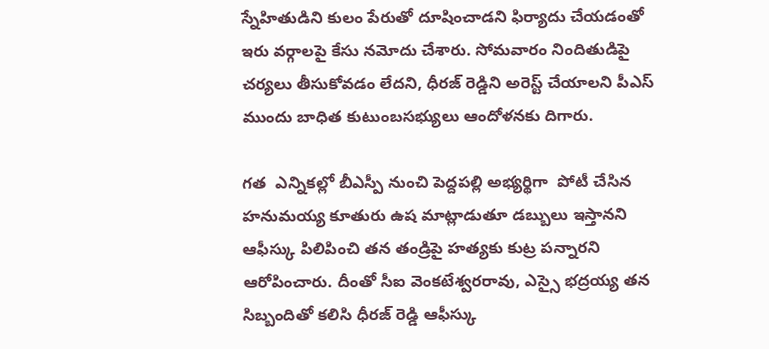స్నేహితుడిని కులం పేరుతో దూషించాడని ఫిర్యాదు చేయడంతో ఇరు వర్గాలపై కేసు నమోదు చేశారు. సోమవారం నిందితుడిపై చర్యలు తీసుకోవడం లేదని, ధీరజ్ రెడ్డిని అరెస్ట్ చేయాలని పీఎస్ ముందు బాధిత కుటుంబసభ్యులు ఆందోళనకు దిగారు.

గత  ఎన్నికల్లో బీఎస్పీ నుంచి పెద్దపల్లి అభ్యర్థిగా  పోటీ చేసిన హనుమయ్య కూతురు ఉష మాట్లాడుతూ డబ్బులు ఇస్తానని ఆఫీస్కు పిలిపించి తన తండ్రిపై హత్యకు కుట్ర పన్నారని ఆరోపించారు. దీంతో సీఐ వెంకటేశ్వరరావు, ఎస్సై భద్రయ్య తన సిబ్బందితో కలిసి ధీరజ్ రెడ్డి ఆఫీస్కు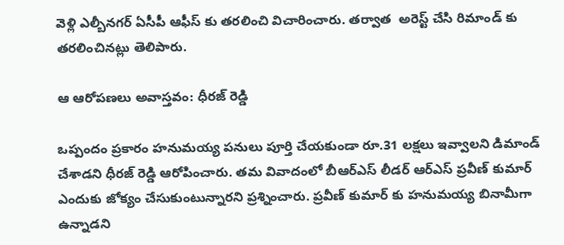వెళ్లి ఎల్బీనగర్ ఏసీపీ ఆఫీస్ కు తరలించి విచారించారు. తర్వాత  అరెస్ట్ చేసి రిమాండ్ కు తరలించినట్లు తెలిపారు.

ఆ ఆరోపణలు అవాస్తవం: ధీరజ్ రెడ్డి

ఒప్పందం ప్రకారం హనుమయ్య పనులు పూర్తి చేయకుండా రూ.31 లక్షలు ఇవ్వాలని డిమాండ్ చేశాడని ధీరజ్ రెడ్డి ఆరోపించారు. తమ వివాదంలో బీఆర్ఎస్ లీడర్ ఆర్ఎస్ ప్రవీణ్ కుమార్ ఎందుకు జోక్యం చేసుకుంటున్నారని ప్రశ్నించారు. ప్రవీణ్ కుమార్ కు హనుమయ్య బినామీగా ఉన్నాడని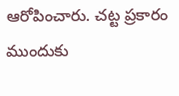ఆరోపించారు. చట్ట ప్రకారం ముందుకు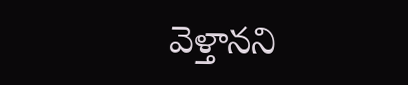వెళ్తానని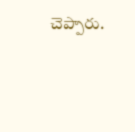చెప్పారు.